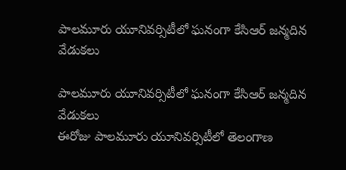పాలమూరు యూనివర్సిటీలో ఘనంగా కేసిఆర్ జన్మదిన వేడుకలు

పాలమూరు యూనివర్సిటీలో ఘనంగా కేసిఆర్ జన్మదిన వేడుకలు
ఈరోజు పాలమూరు యూనివర్సిటీలో తెలంగాణ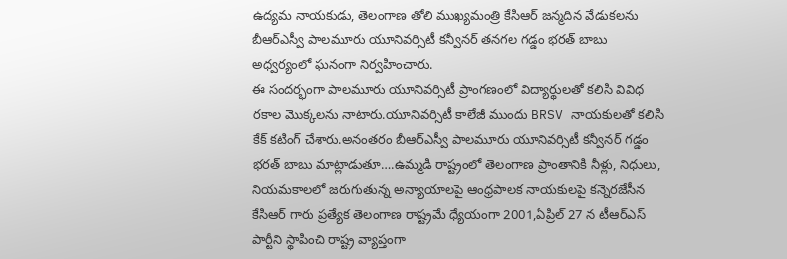ఉద్యమ నాయకుడు, తెలంగాణ తోలి ముఖ్యమంత్రి కేసిఆర్ జన్మదిన వేడుకలను బీఆర్ఎస్వీ పాలమూరు యూనివర్సిటీ కన్వీనర్ తనగల గడ్డం భరత్ బాబు అధ్వర్యంలో ఘనంగా నిర్వహించారు.
ఈ సందర్భంగా పాలమూరు యూనివర్సిటీ ప్రాంగణంలో విద్యార్థులతో కలిసి వివిధ రకాల మొక్కలను నాటారు.యూనివర్సిటీ కాలేజీ ముందు BRSV నాయకులతో కలిసి కేక్ కటింగ్ చేశారు.అనంతరం బీఆర్ఎస్వీ పాలమూరు యూనివర్సిటీ కన్వీనర్ గడ్డం భరత్ బాబు మాట్లాడుతూ….ఉమ్మడి రాష్ట్రంలో తెలంగాణ ప్రాంతానికి నీళ్లు, నిధులు, నియమకాలలో జరుగుతున్న అన్యాయాలపై ఆంధ్రపాలక నాయకులపై కన్నెరజేసీన కేసిఆర్ గారు ప్రత్యేక తెలంగాణ రాష్ట్రమే ధ్యేయంగా 2001,ఏప్రిల్ 27 న టీఆర్ఎస్ పార్టీని స్థాపించి రాష్ట్ర వ్యాప్తంగా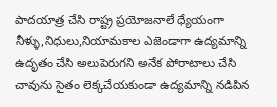పాదయాత్ర చేసి రాష్ట్ర ప్రయోజనాలే ధ్యేయంగా నీళ్ళు,నిధులు,నియామకాల ఎజెండాగా ఉద్యమాన్ని ఉదృతం చేసి అలుపెరుగని అనేక పోరాటాలు చేసి చావును సైతం లెక్కచేయకుండా ఉద్యమాన్ని నడిపిన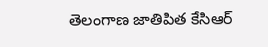తెలంగాణ జాతిపిత కేసిఆర్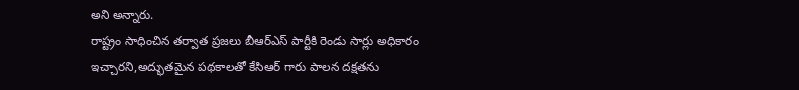అని అన్నారు.
రాష్ట్రం సాధించిన తర్వాత ప్రజలు బీఆర్ఎస్ పార్టీకి రెండు సార్లు అధికారం ఇచ్చారని,అద్భుతమైన పథకాలతో కేసిఆర్ గారు పాలన దక్షతను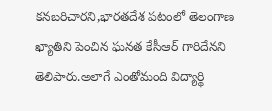కనబరిచారని,భారతదేశ పటంలో తెలంగాణ ఖ్యాతిని పెంచిన ఘనత కేసీఆర్ గారిదేనని తెలిపారు.అలాగే ఎంతోమంది విద్యార్థి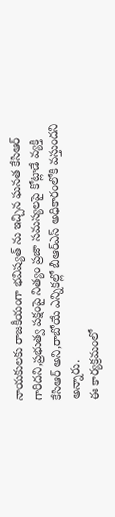నాయకులకు రాజకీయంగా భవిష్యత్ ను ఇచ్చిన ఘనత కేసిఆర్ గారిదని,ప్రభుత్వ పక్షంపై నిత్యం ప్రజా సమస్యలపై కోట్లాడే వ్యక్తి కేసిఆర్ అని,రాబోయే ఎన్నికల్లో బీఆర్ఎస్ అధికారంలోకి వస్తుందని అన్నారు.
ఈ కార్యక్రమంలో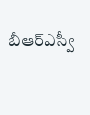బీఆర్ఎస్వీ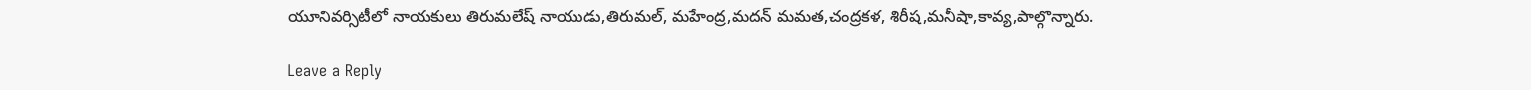యూనివర్సిటీలో నాయకులు తిరుమలేష్ నాయుడు,తిరుమల్, మహేంద్ర,మదన్ మమత,చంద్రకళ, శిరీష,మనీషా,కావ్య,పాల్గొన్నారు.

Leave a Reply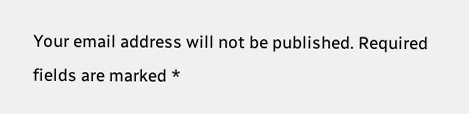Your email address will not be published. Required fields are marked *